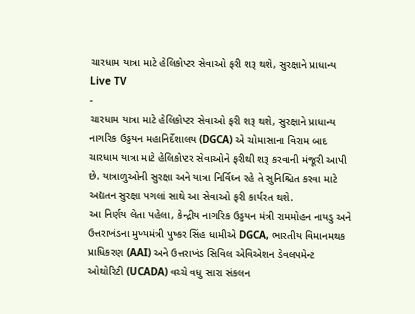ચારધામ યાત્રા માટે હેલિકોપ્ટર સેવાઓ ફરી શરૂ થશે, સુરક્ષાને પ્રાધાન્ય
Live TV
-
ચારધામ યાત્રા માટે હેલિકોપ્ટર સેવાઓ ફરી શરૂ થશે, સુરક્ષાને પ્રાધાન્ય
નાગરિક ઉડ્ડયન મહાનિર્દેશાલય (DGCA) એ ચોમાસાના વિરામ બાદ ચારધામ યાત્રા માટે હેલિકોપ્ટર સેવાઓને ફરીથી શરૂ કરવાની મંજૂરી આપી છે. યાત્રાળુઓની સુરક્ષા અને યાત્રા નિર્વિઘ્ન રહે તે સુનિશ્ચિત કરવા માટે અદ્યતન સુરક્ષા પગલાં સાથે આ સેવાઓ ફરી કાર્યરત થશે.
આ નિર્ણય લેતા પહેલા, કેન્દ્રીય નાગરિક ઉડ્ડયન મંત્રી રામમોહન નાયડુ અને ઉત્તરાખંડના મુખ્યમંત્રી પુષ્કર સિંહ ધામીએ DGCA, ભારતીય વિમાનમથક પ્રાધિકરણ (AAI) અને ઉત્તરાખંડ સિવિલ એવિએશન ડેવલપમેન્ટ ઓથોરિટી (UCADA) વચ્ચે વધુ સારા સંકલન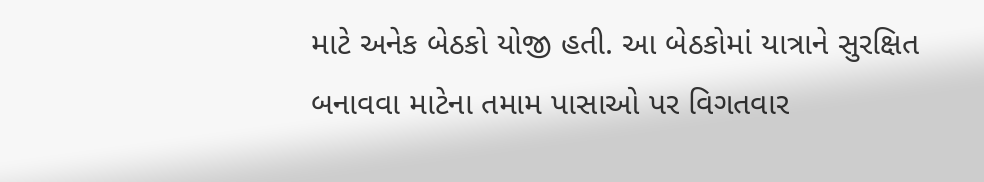માટે અનેક બેઠકો યોજી હતી. આ બેઠકોમાં યાત્રાને સુરક્ષિત બનાવવા માટેના તમામ પાસાઓ પર વિગતવાર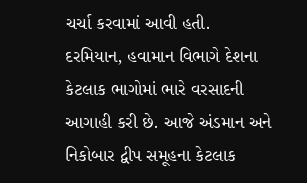ચર્ચા કરવામાં આવી હતી.
દરમિયાન, હવામાન વિભાગે દેશના કેટલાક ભાગોમાં ભારે વરસાદની આગાહી કરી છે. આજે અંડમાન અને નિકોબાર દ્વીપ સમૂહના કેટલાક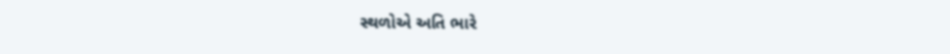સ્થળોએ અતિ ભારે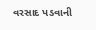વરસાદ પડવાની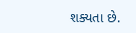શક્યતા છે.